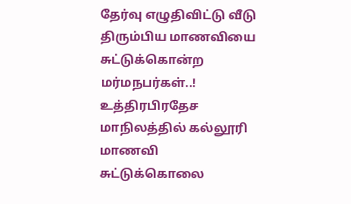தேர்வு எழுதிவிட்டு வீடு திரும்பிய மாணவியை சுட்டுக்கொன்ற மர்மநபர்கள்..!
உத்திரபிரதேச மாநிலத்தில் கல்லூரி மாணவி சுட்டுக்கொலை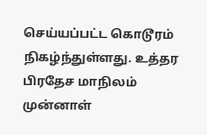செய்யப்பட்ட கொடூரம் நிகழ்ந்துள்ளது. உத்தர பிரதேச மாநிலம் முன்னாள்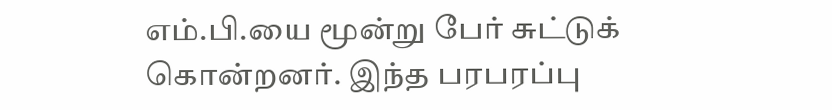எம்.பி.யை மூன்று பேர் சுட்டுக் கொன்றனர். இந்த பரபரப்பு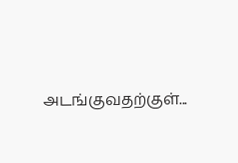அடங்குவதற்குள்...